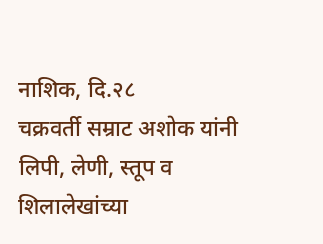नाशिक, दि.२८
चक्रवर्ती सम्राट अशोक यांनी लिपी, लेणी, स्तूप व शिलालेखांच्या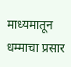माध्यमातून धम्माचा प्रसार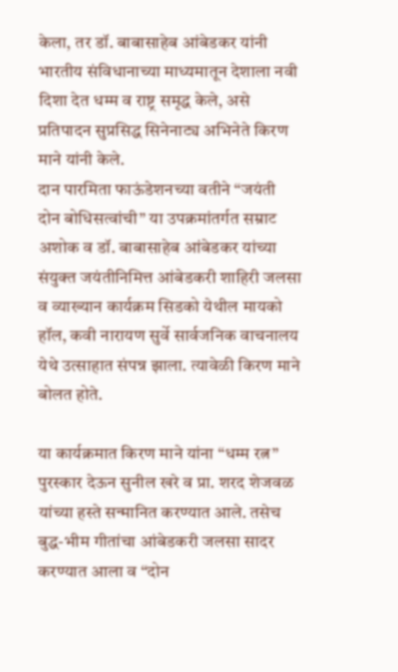केला, तर डॉ. बाबासाहेब आंबेडकर यांनी भारतीय संविधानाच्या माध्यमातून देशाला नवी दिशा देत धम्म व राष्ट्र समृद्ध केले, असे प्रतिपादन सुप्रसिद्ध सिनेनाट्य अभिनेते किरण माने यांनी केले.
दान पारमिता फाऊंडेशनच्या वतीने “जयंती दोन बोधिसत्वांची” या उपक्रमांतर्गत सम्राट अशोक व डॉ. बाबासाहेब आंबेडकर यांच्या संयुक्त जयंतीनिमित्त आंबेडकरी शाहिरी जलसा व व्याख्यान कार्यक्रम सिडको येथील मायको हॉल, कवी नारायण सुर्वे सार्वजनिक वाचनालय येथे उत्साहात संपन्न झाला. त्यावेळी किरण माने बोलत होते.

या कार्यक्रमात किरण माने यांना “धम्म रत्न” पुरस्कार देऊन सुनील खरे व प्रा. शरद शेजवळ यांच्या हस्ते सन्मानित करण्यात आले. तसेच बुद्ध-भीम गीतांचा आंबेडकरी जलसा सादर करण्यात आला व “दोन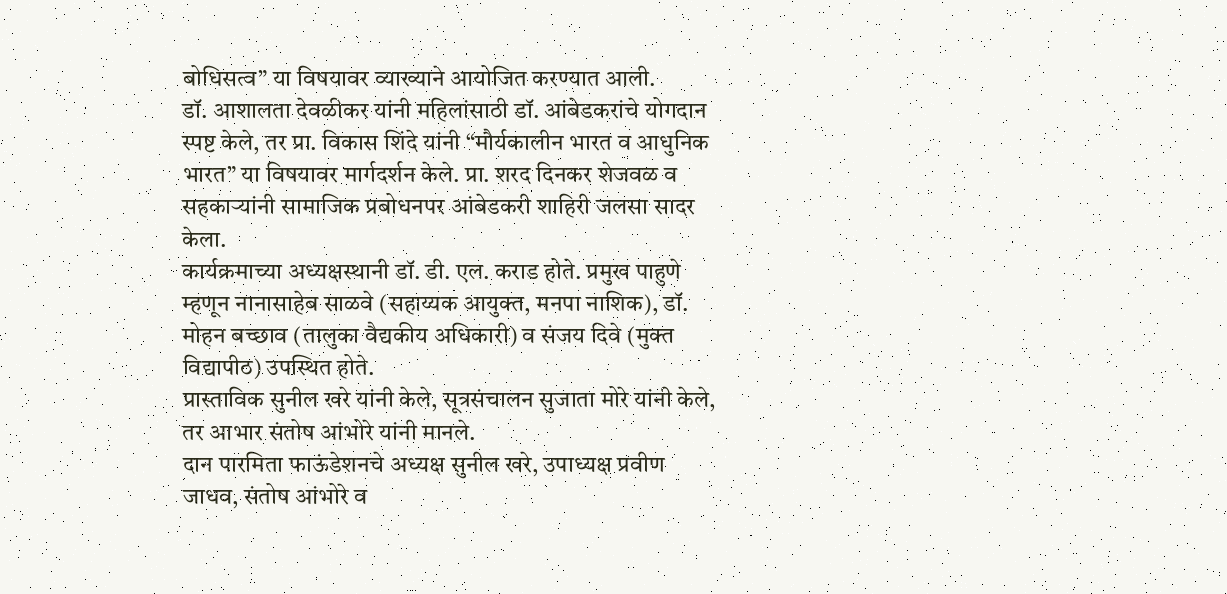बोधिसत्व” या विषयावर व्याख्याने आयोजित करण्यात आली.
डॉ. आशालता देवळीकर यांनी महिलांसाठी डॉ. आंबेडकरांचे योगदान स्पष्ट केले, तर प्रा. विकास शिंदे यांनी “मौर्यकालीन भारत व आधुनिक भारत” या विषयावर मार्गदर्शन केले. प्रा. शरद दिनकर शेजवळ व सहकाऱ्यांनी सामाजिक प्रबोधनपर आंबेडकरी शाहिरी जलसा सादर केला.
कार्यक्रमाच्या अध्यक्षस्थानी डॉ. डी. एल. कराड होते. प्रमुख पाहुणे म्हणून नानासाहेब साळवे (सहाय्यक आयुक्त, मनपा नाशिक), डॉ. मोहन बच्छाव (तालुका वैद्यकीय अधिकारी) व संजय दिवे (मुक्त विद्यापीठ) उपस्थित होते.
प्रास्ताविक सुनील खरे यांनी केले, सूत्रसंचालन सुजाता मोरे यांनी केले, तर आभार संतोष आंभोरे यांनी मानले.
दान पारमिता फाऊंडेशनचे अध्यक्ष सुनील खरे, उपाध्यक्ष प्रवीण जाधव, संतोष आंभोरे व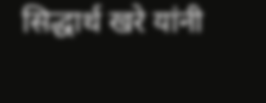सिद्धार्थ खरे यांनी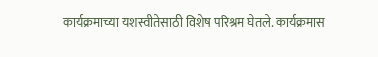कार्यक्रमाच्या यशस्वीतेसाठी विशेष परिश्रम घेतले. कार्यक्रमास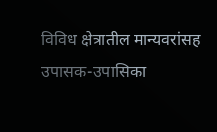विविध क्षेत्रातील मान्यवरांसह उपासक-उपासिका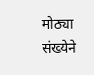मोठ्या संख्येने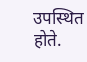उपस्थित होते.